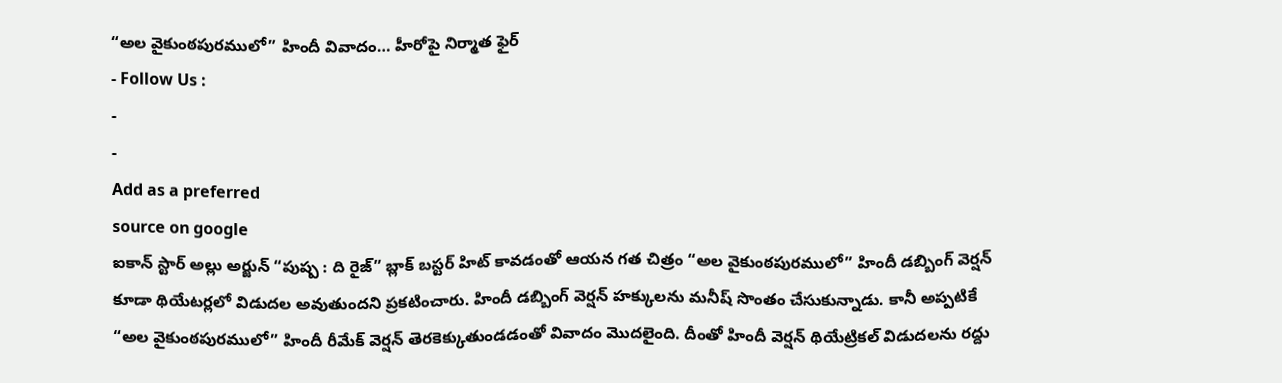“అల వైకుంఠపురములో” హిందీ వివాదం… హీరోపై నిర్మాత ఫైర్
- Follow Us :
-
-
Add as a preferred
source on google
ఐకాన్ స్టార్ అల్లు అర్జున్ “పుష్ప : ది రైజ్” బ్లాక్ బస్టర్ హిట్ కావడంతో ఆయన గత చిత్రం “అల వైకుంఠపురములో” హిందీ డబ్బింగ్ వెర్షన్ కూడా థియేటర్లలో విడుదల అవుతుందని ప్రకటించారు. హిందీ డబ్బింగ్ వెర్షన్ హక్కులను మనీష్ సొంతం చేసుకున్నాడు. కానీ అప్పటికే “అల వైకుంఠపురములో” హిందీ రీమేక్ వెర్షన్ తెరకెక్కుతుండడంతో వివాదం మొదలైంది. దీంతో హిందీ వెర్షన్ థియేట్రికల్ విడుదలను రద్దు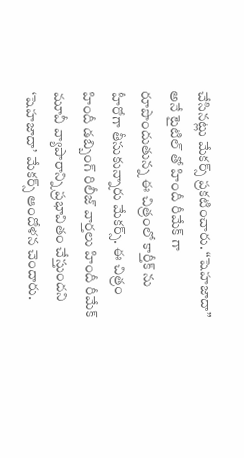చేసినట్లు మేకర్స్ ప్రకటించారు. “షెహజాదా” అనే టైటిల్ తో హిందీ రీమేక్ గా రూపొందుతున్న ఈ చిత్రంలో కార్తీక్ ను హీరోగా తీసుకున్నారు మేకర్స్. ఈ చిత్రం హిందీ డబ్బింగ్ రిలీజ్ వార్తలు హిందీ రీమేక్ మూవీ వ్యాపారాన్ని ప్రభావితం చేస్తుందని ‘షెహజాదా’ మేకర్స్ ఆందోళన చెందారు.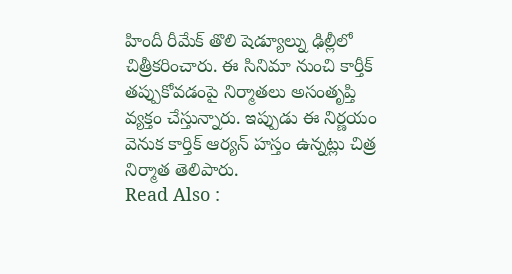హిందీ రీమేక్ తొలి షెడ్యూల్ను ఢిల్లీలో చిత్రీకరించారు. ఈ సినిమా నుంచి కార్తీక్ తప్పుకోవడంపై నిర్మాతలు అసంతృప్తి వ్యక్తం చేస్తున్నారు. ఇప్పుడు ఈ నిర్ణయం వెనుక కార్తిక్ ఆర్యన్ హస్తం ఉన్నట్లు చిత్ర నిర్మాత తెలిపారు.
Read Also :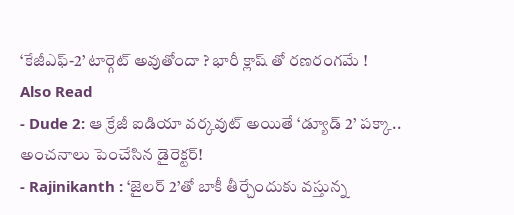‘కేజీఎఫ్-2’ టార్గెట్ అవుతోందా ? భారీ క్లాష్ తో రణరంగమే !
Also Read
- Dude 2: ఆ క్రేజీ ఐడియా వర్కవుట్ అయితే ‘డ్యూడ్ 2’ పక్కా.. అంచనాలు పెంచేసిన డైరెక్టర్!
- Rajinikanth : ‘జైలర్ 2’తో బాకీ తీర్చేందుకు వస్తున్న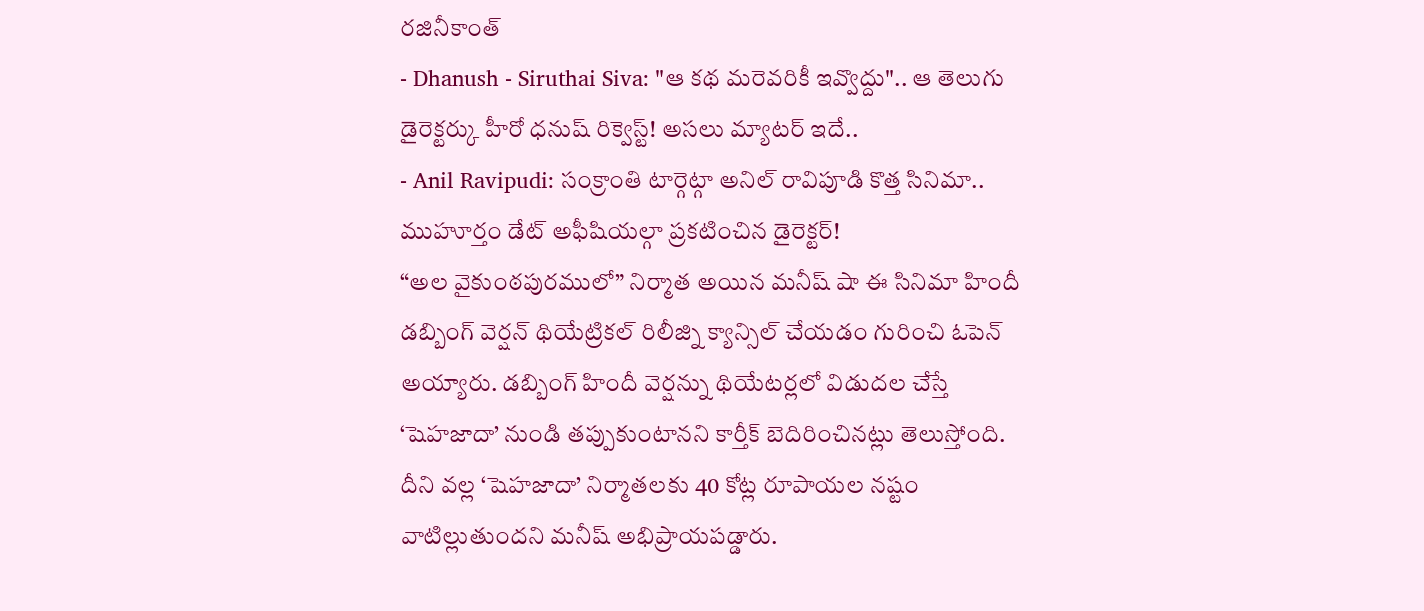రజినీకాంత్
- Dhanush - Siruthai Siva: "ఆ కథ మరెవరికీ ఇవ్వొద్దు".. ఆ తెలుగు డైరెక్టర్కు హీరో ధనుష్ రిక్వెస్ట్! అసలు మ్యాటర్ ఇదే..
- Anil Ravipudi: సంక్రాంతి టార్గెట్గా అనిల్ రావిపూడి కొత్త సినిమా.. ముహూర్తం డేట్ అఫీషియల్గా ప్రకటించిన డైరెక్టర్!
“అల వైకుంఠపురములో” నిర్మాత అయిన మనీష్ షా ఈ సినిమా హిందీ డబ్బింగ్ వెర్షన్ థియేట్రికల్ రిలీజ్ని క్యాన్సిల్ చేయడం గురించి ఓపెన్ అయ్యారు. డబ్బింగ్ హిందీ వెర్షన్ను థియేటర్లలో విడుదల చేస్తే ‘షెహజాదా’ నుండి తప్పుకుంటానని కార్తీక్ బెదిరించినట్లు తెలుస్తోంది. దీని వల్ల ‘షెహజాదా’ నిర్మాతలకు 40 కోట్ల రూపాయల నష్టం వాటిల్లుతుందని మనీష్ అభిప్రాయపడ్డారు.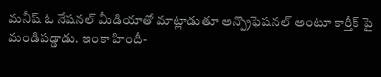మనీష్ ఓ నేషనల్ మీడియాతో మాట్లాడుతూ అన్ప్రొఫెషనల్ అంటూ కార్తీక్ పై మండిపడ్డాడు. ఇంకా హిందీ-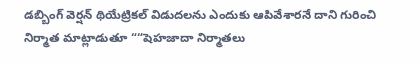డబ్బింగ్ వెర్షన్ థియేట్రికల్ విడుదలను ఎందుకు ఆపివేశారనే దాని గురించి నిర్మాత మాట్లాడుతూ ““షెహజాదా నిర్మాతలు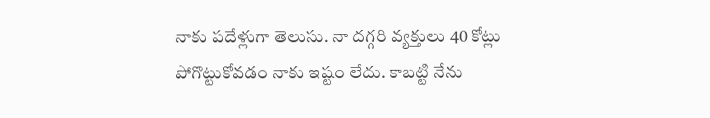నాకు పదేళ్లుగా తెలుసు. నా దగ్గరి వ్యక్తులు 40 కోట్లు పోగొట్టుకోవడం నాకు ఇష్టం లేదు. కాబట్టి నేను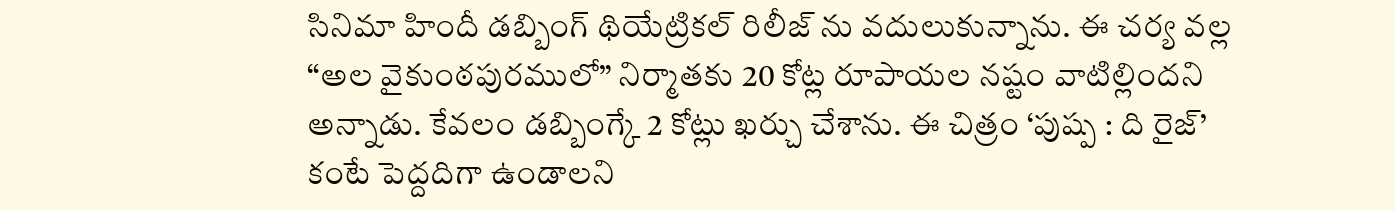సినిమా హిందీ డబ్బింగ్ థియేట్రికల్ రిలీజ్ ను వదులుకున్నాను. ఈ చర్య వల్ల “అల వైకుంఠపురములో” నిర్మాతకు 20 కోట్ల రూపాయల నష్టం వాటిల్లిందని అన్నాడు. కేవలం డబ్బింగ్కే 2 కోట్లు ఖర్చు చేశాను. ఈ చిత్రం ‘పుష్ప : ది రైజ్’ కంటే పెద్దదిగా ఉండాలని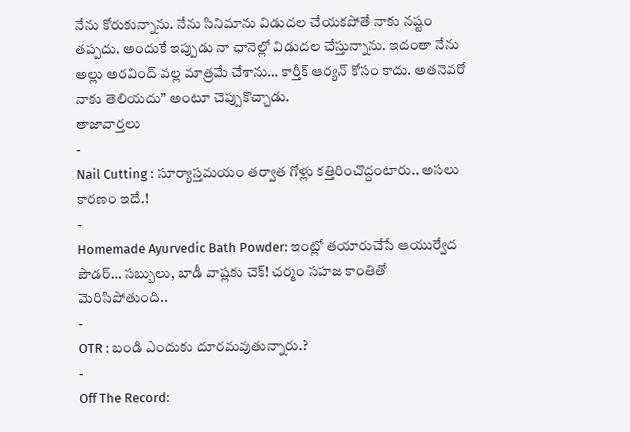నేను కోరుకున్నాను. నేను సినిమాను విడుదల చేయకపోతే నాకు నష్టం తప్పదు. అందుకే ఇప్పుడు నా ఛానెల్లో విడుదల చేస్తున్నాను. ఇదంతా నేను అల్లు అరవింద్ వల్ల మాత్రమే చేశాను… కార్తీక్ ఆర్యన్ కోసం కాదు. అతనెవరో నాకు తెలియదు” అంటూ చెప్పుకొచ్చాడు.
తాజావార్తలు
-
Nail Cutting : సూర్యాస్తమయం తర్వాత గోళ్లు కత్తిరించొద్దంటారు.. అసలు కారణం ఇదే.!
-
Homemade Ayurvedic Bath Powder: ఇంట్లో తయారుచేసే ఆయుర్వేద పౌడర్… సబ్బులు, బాడీ వాష్లకు చెక్! చర్మం సహజ కాంతితో మెరిసిపోతుంది..
-
OTR : బండి ఎందుకు దూరమవుతున్నారు.?
-
Off The Record: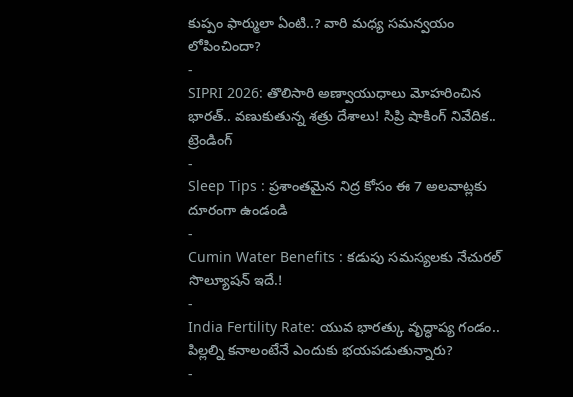కుప్పం ఫార్ములా ఏంటి..? వారి మధ్య సమన్వయం లోపించిందా?
-
SIPRI 2026: తొలిసారి అణ్వాయుధాలు మోహరించిన భారత్.. వణుకుతున్న శత్రు దేశాలు! సిప్రి షాకింగ్ నివేదిక..
ట్రెండింగ్
-
Sleep Tips : ప్రశాంతమైన నిద్ర కోసం ఈ 7 అలవాట్లకు దూరంగా ఉండండి
-
Cumin Water Benefits : కడుపు సమస్యలకు నేచురల్ సొల్యూషన్ ఇదే.!
-
India Fertility Rate: యువ భారత్కు వృద్ధాప్య గండం.. పిల్లల్ని కనాలంటేనే ఎందుకు భయపడుతున్నారు?
-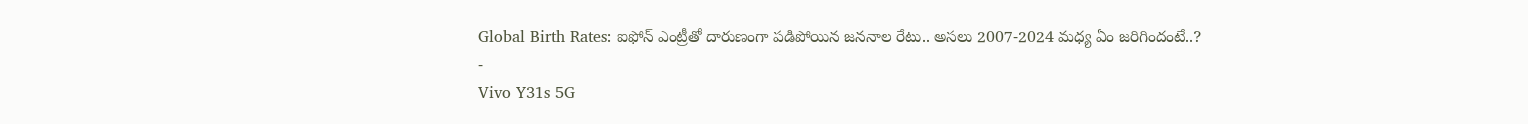Global Birth Rates: ఐఫోన్ ఎంట్రీతో దారుణంగా పడిపోయిన జననాల రేటు.. అసలు 2007-2024 మధ్య ఏం జరిగిందంటే..?
-
Vivo Y31s 5G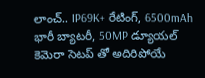లాంచ్.. IP69K+ రేటింగ్, 6500mAh భారీ బ్యాటరీ, 50MP డ్యూయల్ కెమెరా సెటప్ తో అదిరిపోయే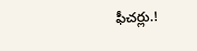ఫీచర్లు.!